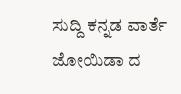ಸುದ್ದಿ ಕನ್ನಡ ವಾರ್ತೆ
ಜೋಯಿಡಾ ದ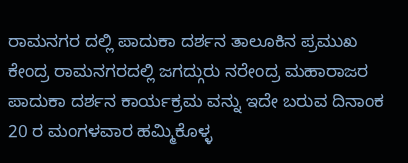ರಾಮನಗರ ದಲ್ಲಿ ಪಾದುಕಾ ದರ್ಶನ ತಾಲೂಕಿನ ಪ್ರಮುಖ ಕೇಂದ್ರ ರಾಮನಗರದಲ್ಲಿ ಜಗದ್ಗುರು ನರೇಂದ್ರ ಮಹಾರಾಜರ ಪಾದುಕಾ ದರ್ಶನ ಕಾರ್ಯಕ್ರಮ ವನ್ನು ಇದೇ ಬರುವ ದಿನಾಂಕ 20 ರ ಮಂಗಳವಾರ ಹಮ್ಮಿಕೊಳ್ಳ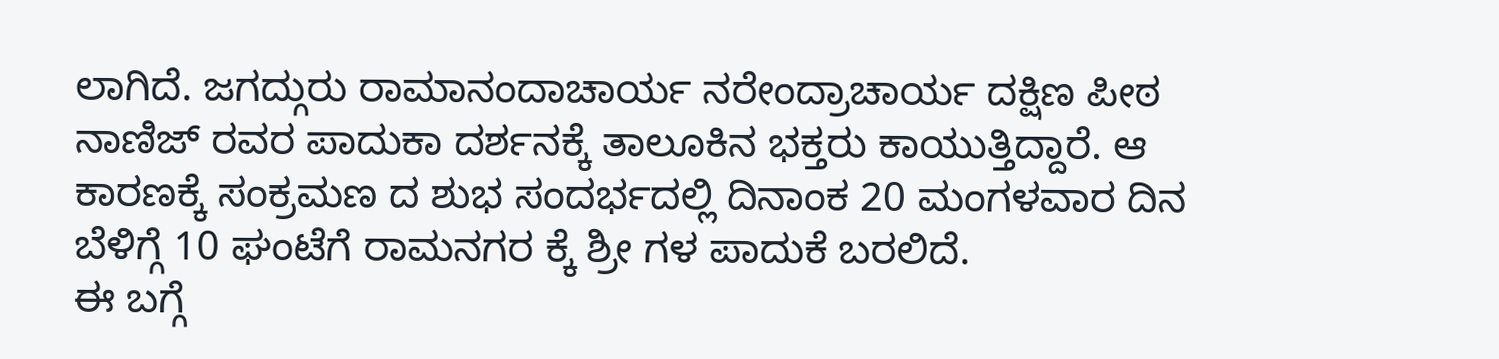ಲಾಗಿದೆ. ಜಗದ್ಗುರು ರಾಮಾನಂದಾಚಾರ್ಯ ನರೇಂದ್ರಾಚಾರ್ಯ ದಕ್ಷಿಣ ಪೀಠ ನಾಣಿಜ್ ರವರ ಪಾದುಕಾ ದರ್ಶನಕ್ಕೆ ತಾಲೂಕಿನ ಭಕ್ತರು ಕಾಯುತ್ತಿದ್ದಾರೆ. ಆ ಕಾರಣಕ್ಕೆ ಸಂಕ್ರಮಣ ದ ಶುಭ ಸಂದರ್ಭದಲ್ಲಿ ದಿನಾಂಕ 20 ಮಂಗಳವಾರ ದಿನ ಬೆಳಿಗ್ಗೆ 10 ಘಂಟೆಗೆ ರಾಮನಗರ ಕ್ಕೆ ಶ್ರೀ ಗಳ ಪಾದುಕೆ ಬರಲಿದೆ.
ಈ ಬಗ್ಗೆ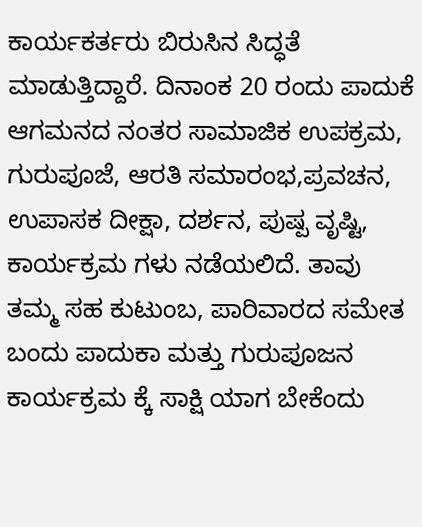ಕಾರ್ಯಕರ್ತರು ಬಿರುಸಿನ ಸಿದ್ಧತೆ ಮಾಡುತ್ತಿದ್ದಾರೆ. ದಿನಾಂಕ 20 ರಂದು ಪಾದುಕೆ ಆಗಮನದ ನಂತರ ಸಾಮಾಜಿಕ ಉಪಕ್ರಮ, ಗುರುಪೂಜೆ, ಆರತಿ ಸಮಾರಂಭ,ಪ್ರವಚನ, ಉಪಾಸಕ ದೀಕ್ಷಾ, ದರ್ಶನ, ಪುಷ್ಪ ವೃಷ್ಟಿ, ಕಾರ್ಯಕ್ರಮ ಗಳು ನಡೆಯಲಿದೆ. ತಾವು ತಮ್ಮ ಸಹ ಕುಟುಂಬ, ಪಾರಿವಾರದ ಸಮೇತ ಬಂದು ಪಾದುಕಾ ಮತ್ತು ಗುರುಪೂಜನ ಕಾರ್ಯಕ್ರಮ ಕ್ಕೆ ಸಾಕ್ಷಿ ಯಾಗ ಬೇಕೆಂದು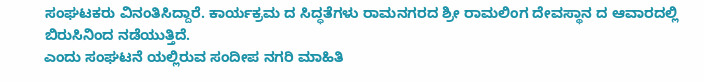ಸಂಘಟಕರು ವಿನಂತಿಸಿದ್ದಾರೆ. ಕಾರ್ಯಕ್ರಮ ದ ಸಿದ್ಧತೆಗಳು ರಾಮನಗರದ ಶ್ರೀ ರಾಮಲಿಂಗ ದೇವಸ್ಥಾನ ದ ಆವಾರದಲ್ಲಿ ಬಿರುಸಿನಿಂದ ನಡೆಯುತ್ತಿದೆ.
ಎಂದು ಸಂಘಟನೆ ಯಲ್ಲಿರುವ ಸಂದೀಪ ನಗರಿ ಮಾಹಿತಿ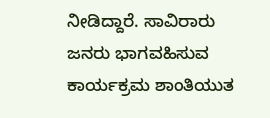ನೀಡಿದ್ದಾರೆ. ಸಾವಿರಾರು ಜನರು ಭಾಗವಹಿಸುವ ಕಾರ್ಯಕ್ರಮ ಶಾಂತಿಯುತ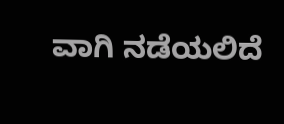ವಾಗಿ ನಡೆಯಲಿದೆ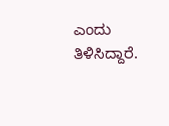ಎಂದು ತಿಳಿಸಿದ್ದಾರೆ.